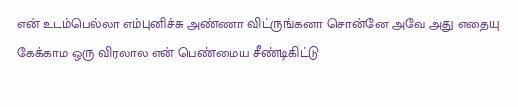என் உடம்பெல்லா எம்புனிச்சு அண்ணா விட்ருங்கனா சொன்னே அவே அது எதையு கேக்காம ஒரு விரலால என் பெண்மைய சீண்டிகிட்டு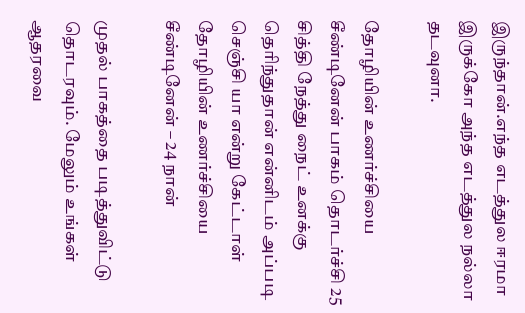இருந்தான்.எந்த எடத்துல ஈரமா இருக்கோ அந்த எடத்துல நல்லா தடவுனா.

தோழியின் உணர்ச்சியை சீண்டினேன் பாகம் தொடர்ச்சி 25 சித்தி நேத்து நைட் உனக்கு தெரிந்துதான் என்னிடம் அப்படி செஞ்சி யா என்று கேட்டாள் தோழியின் உணர்ச்சியை சீண்டினேன் – 24 நான்

முதல் பாகத்தை படித்துவிட்டு தொடரவும். மேலும் உங்கள் ஆதரவை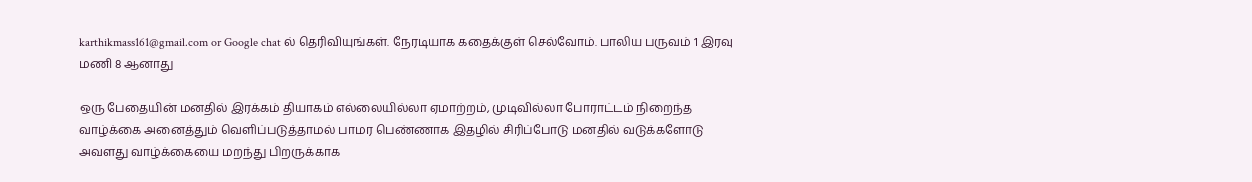karthikmass161@gmail.com or Google chat ல் தெரிவியுங்கள். நேரடியாக கதைக்குள் செல்வோம். பாலிய பருவம் 1 இரவு மணி 8 ஆனாது

ஒரு பேதையின் மனதில் இரக்கம் தியாகம் எல்லையில்லா ஏமாற்றம், முடிவில்லா போராட்டம் நிறைந்த வாழ்க்கை அனைத்தும் வெளிப்படுத்தாமல் பாமர பெண்ணாக இதழில் சிரிப்போடு மனதில் வடுக்களோடு அவளது வாழ்க்கையை மறந்து பிறருக்காக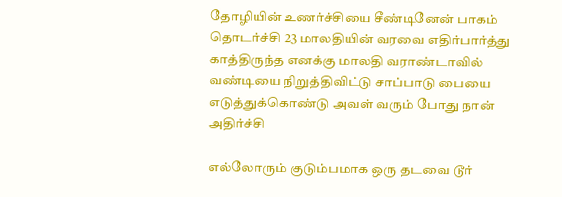தோழியின் உணர்ச்சியை சீண்டினேன் பாகம் தொடர்ச்சி 23 மாலதியின் வரவை எதிர்பார்த்து காத்திருந்த எனக்கு மாலதி வராண்டாவில் வண்டியை நிறுத்திவிட்டு சாப்பாடு பையை எடுத்துக்கொண்டு அவள் வரும் போது நான் அதிர்ச்சி

எல்லோரும் குடும்பமாக ஒரு தடவை டூர்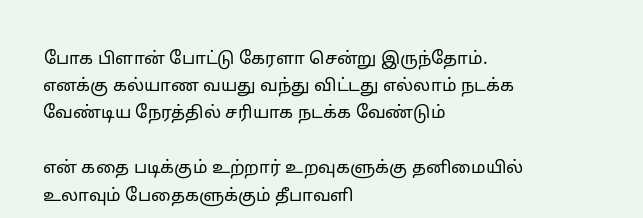போக பிளான் போட்டு கேரளா சென்று இருந்தோம். எனக்கு கல்யாண வயது வந்து விட்டது எல்லாம் நடக்க வேண்டிய நேரத்தில் சரியாக நடக்க வேண்டும்

என் கதை படிக்கும் உற்றார் உறவுகளுக்கு தனிமையில் உலாவும் பேதைகளுக்கும் தீபாவளி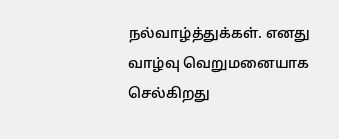நல்வாழ்த்துக்கள். எனது வாழ்வு வெறுமனையாக செல்கிறது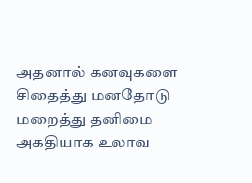அதனால் கனவுகளை சிதைத்து மனதோடு மறைத்து தனிமை அகதியாக உலாவ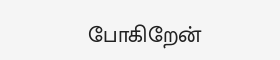போகிறேன்